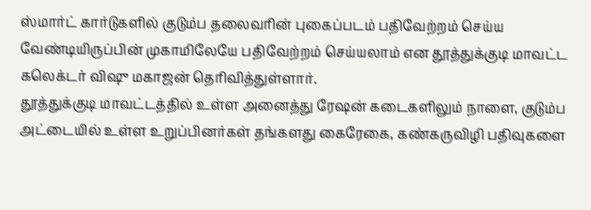ஸ்மார்ட் கார்டுகளில் குடும்ப தலைவரின் புகைப்படம் பதிவேற்றம் செய்ய வேண்டியிருப்பின் முகாமிலேயே பதிவேற்றம் செய்யலாம் என தூத்துக்குடி மாவட்ட கலெக்டர் விஷு மகாஜன் தெரிவித்துள்ளார்.
தூத்துக்குடி மாவட்டத்தில் உள்ள அனைத்து ரேஷன் கடைகளிலும் நாளை, குடும்ப அட்டையில் உள்ள உறுப்பினர்கள் தங்களது கைரேகை, கண்கருவிழி பதிவுகளை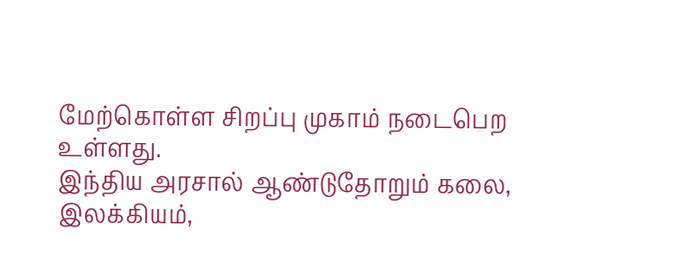மேற்கொள்ள சிறப்பு முகாம் நடைபெற உள்ளது.
இந்திய அரசால் ஆண்டுதோறும் கலை, இலக்கியம்,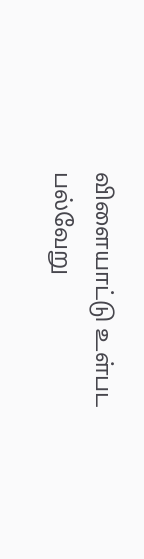விளையாட்டு உள்பட பல்வேறு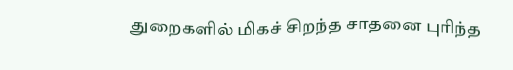துறைகளில் மிகச் சிறந்த சாதனை புரிந்த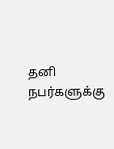தனி நபர்களுக்கு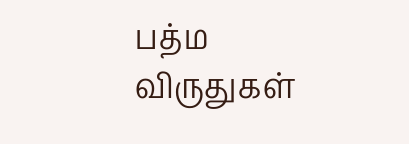பத்ம விருதுகள்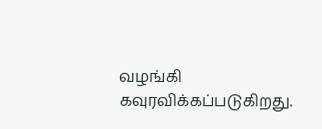வழங்கி கவுரவிக்கப்படுகிறது.